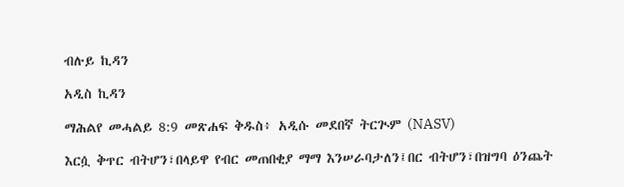ብሉይ ኪዳን

አዲስ ኪዳን

ማሕልየ መሓልይ 8:9 መጽሐፍ ቅዱስ፥ አዲሱ መደበኛ ትርጒም (NASV)

እርሷ ቅጥር ብትሆን፣በላይዋ የብር መጠበቂያ ማማ እንሠራባታለን፤በር ብትሆን፣በዝግባ ዕንጨት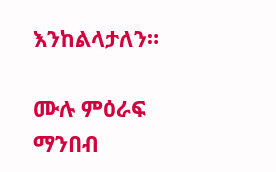እንከልላታለን።

ሙሉ ምዕራፍ ማንበብ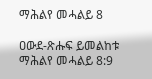ማሕልየ መሓልይ 8

ዐውደ-ጽሑፍ ይመልከቱ ማሕልየ መሓልይ 8:9